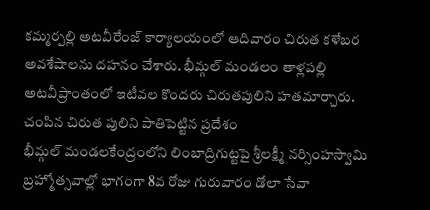కమ్మర్పల్లి అటవీరేంజ్ కార్యాలయంలో ఆదివారం చిరుత కళేబర అవశేషాలను దహనం చేశారు. భీమ్గల్ మండలం తాళ్లపల్లి అటవీప్రాంతంలో ఇటీవల కొందరు చిరుతపులిని హతమార్చారు. చంపిన చిరుత పులిని పాతిపెట్టిన ప్రదేశం
భీమ్గల్ మండలకేంద్రంలోని లింబాద్రిగుట్టపై శ్రీలక్ష్మీ నర్సింహస్వామి బ్రహ్మోత్సవాల్లో భాగంగా 8వ రోజు గురువారం డోలా సేవా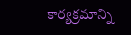కార్యక్రమాన్ని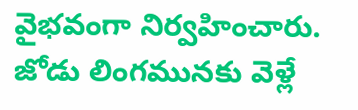వైభవంగా నిర్వహించారు. జోడు లింగమునకు వెళ్లే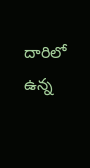దారిలో ఉన్న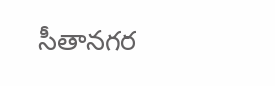సీతానగర